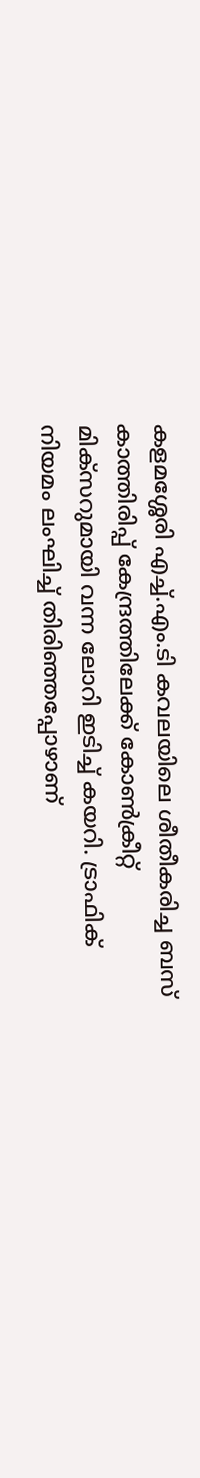കളമശ്ശേരി എച്ച്.എം.ടി കവലയിലെ ശീതീകരിച്ച ബസ് കാത്തിരിപ്പ് കേന്ദ്രത്തിലേക്ക് കോൺക്രീറ്റ് മിക്സറുമായി വന്ന ലോറി ഇടിച്ച് കയറി. ട്രാഫിക് നിയമം ലംഘിച്ച് തിരിഞ്ഞപ്പോഴാണ്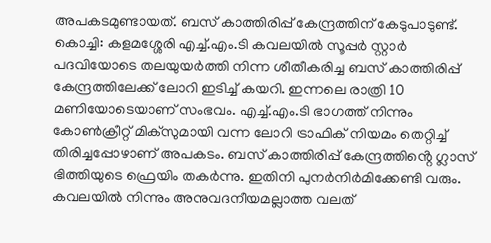അപകടമുണ്ടായത്. ബസ് കാത്തിരിപ്പ് കേന്ദ്രത്തിന് കേടുപാടുണ്ട്.
കൊച്ചി: കളമശ്ശേരി എച്ച്.എം.ടി കവലയിൽ സൂപ്പർ സ്റ്റാർ പദവിയോടെ തലയുയർത്തി നിന്ന ശീതീകരിച്ച ബസ് കാത്തിരിപ്പ് കേന്ദ്രത്തിലേക്ക് ലോറി ഇടിച്ച് കയറി. ഇന്നലെ രാത്രി 10 മണിയോടെയാണ് സംഭവം. എച്ച്.എം.ടി ഭാഗത്ത് നിന്നും കോൺക്രീറ്റ് മിക്സുമായി വന്ന ലോറി ട്രാഫിക് നിയമം തെറ്റിച്ച് തിരിച്ചപ്പോഴാണ് അപകടം. ബസ് കാത്തിരിപ്പ് കേന്ദ്രത്തിൻ്റെ ഗ്ലാസ് ഭിത്തിയുടെ ഫ്രെയിം തകർന്നു. ഇതിനി പുനർനിർമിക്കേണ്ടി വരും.
കവലയിൽ നിന്നും അനുവദനീയമല്ലാത്ത വലത്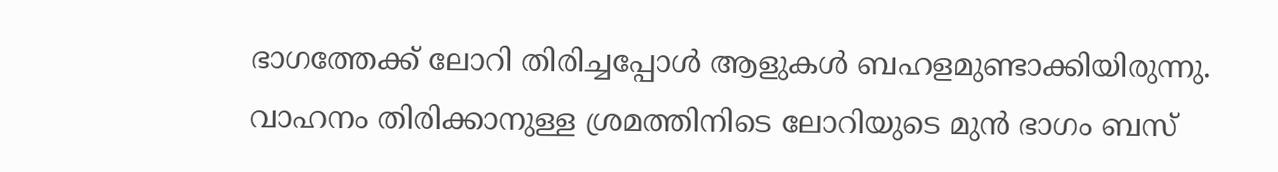ഭാഗത്തേക്ക് ലോറി തിരിച്ചപ്പോൾ ആളുകൾ ബഹളമുണ്ടാക്കിയിരുന്നു. വാഹനം തിരിക്കാനുള്ള ശ്രമത്തിനിടെ ലോറിയുടെ മുൻ ഭാഗം ബസ്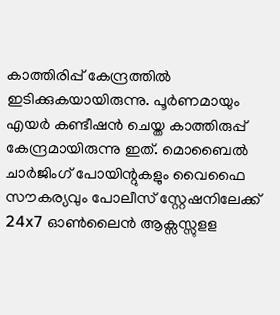കാത്തിരിപ്പ് കേന്ദ്രത്തിൽ ഇടിക്കുകയായിരുന്നു. പൂർണമായും എയർ കണ്ടീഷൻ ചെയ്ത കാത്തിരുപ്പ് കേന്ദ്രമായിരുന്നു ഇത്. മൊബൈൽ ചാർജിംഗ് പോയിന്റുകളും വൈഫൈ സൗകര്യവും പോലീസ് സ്റ്റേഷനിലേക്ക് 24x7 ഓൺലൈൻ ആക്സസ്സുളള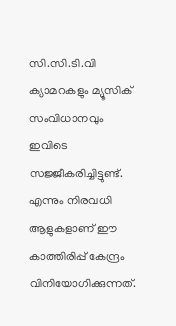സി.സി.ടി.വി ക്യാമറകളും മ്യൂസിക് സംവിധാനവും ഇവിടെ സജ്ജീകരിച്ചിട്ടുണ്ട്. എന്നും നിരവധി ആളുകളാണ് ഈ കാത്തിരിപ്പ് കേന്ദ്രം വിനിയോഗിക്കുന്നത്.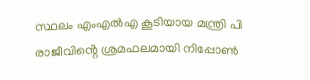സ്ഥലം എംഎൽഎ കൂടിയായ മന്ത്രി പി രാജീവിൻ്റെ ശ്രമഫലമായി നിപ്പോൺ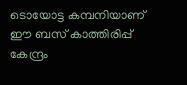ടൊയോട്ട കമ്പനിയാണ് ഈ ബസ് കാത്തിരിപ്പ് കേന്ദ്രം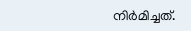നിർമിച്ചത്.